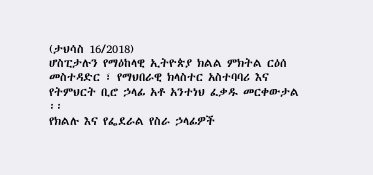(ታህሳስ 16/2018)
ሆስፒታሉን የማዕከላዊ ኢትዮጵያ ክልል ምክትል ርዕሰ መስተዳድር ፣ የማህበራዊ ክላስተር አስተባባሪ እና የትምህርት ቢሮ ኃላፊ አቶ አንተነህ ፈቃዱ መርቀውታል ፡፡
የክልሉ እና የፌደራል የስራ ኃላፊዎች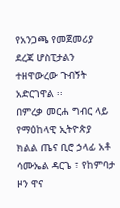የአንጋጫ የመጀመሪያ ደረጃ ሆስፒታልን ተዘዋውረው ጉብኝት አድርገዋል ፡፡
በምረቃ መርሐ ግብር ላይ የማዕከላዊ ኢትዮጵያ ክልል ጤና ቢሮ ኃላፊ አቶ ሳሙኤል ዳርጌ ፣ የከምባታ ዞን ዋና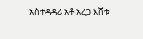አስተዳዳሪ አቶ አረጋ እሸቱ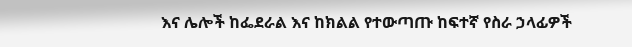እና ሌሎች ከፌደራል እና ከክልል የተውጣጡ ከፍተኛ የስራ ኃላፊዎች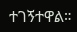ተገኝተዋል።